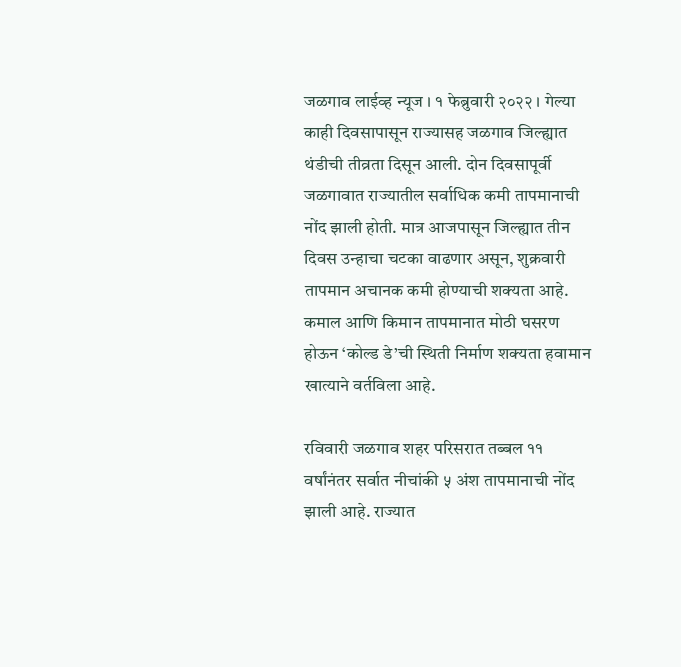जळगाव लाईव्ह न्यूज । १ फेब्रुवारी २०२२ । गेल्या काही दिवसापासून राज्यासह जळगाव जिल्ह्यात थंडीची तीव्रता दिसून आली. दोन दिवसापूर्वी जळगावात राज्यातील सर्वाधिक कमी तापमानाची नोंद झाली होती. मात्र आजपासून जिल्ह्यात तीन दिवस उन्हाचा चटका वाढणार असून, शुक्रवारी तापमान अचानक कमी होण्याची शक्यता आहे. कमाल आणि किमान तापमानात मोठी घसरण होऊन ‘कोल्ड डे’ची स्थिती निर्माण शक्यता हवामान खात्याने वर्तविला आहे.

रविवारी जळगाव शहर परिसरात तब्बल ११ वर्षांनंतर सर्वात नीचांकी ५ अंश तापमानाची नोंद झाली आहे. राज्यात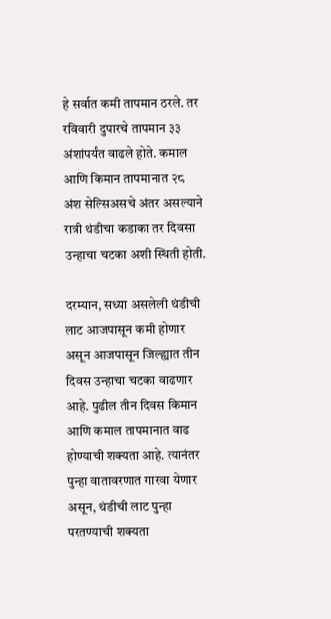हे सर्वात कमी तापमान ठरले. तर रविवारी दुपारचे तापमान ३३ अंशांपर्यंत वाढले होते. कमाल आणि किमान तापमानात २८ अंश सेल्सिअसचे अंतर असल्याने रात्री थंडीचा कडाका तर दिवसा उन्हाचा चटका अशी स्थिती होती.

दरम्यान, सध्या असलेली थंडीची लाट आजपासून कमी होणार असून आजपासून जिल्ह्यात तीन दिवस उन्हाचा चटका वाढणार आहे. पुढील तीन दिवस किमान आणि कमाल तापमानात वाढ होण्याची शक्यता आहे. त्यानंतर पुन्हा वातावरणात गारवा येणार असून, थंडीची लाट पुन्हा परतण्याची शक्यता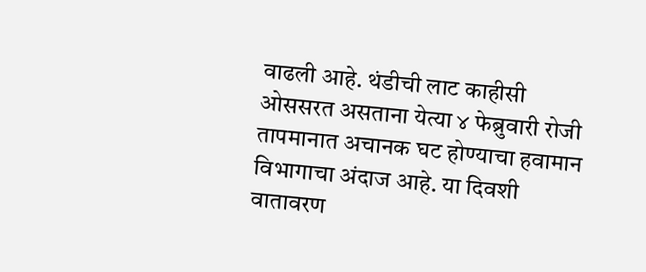वाढली आहे. थंडीची लाट काहीसी ओससरत असताना येत्या ४ फेब्रुवारी रोजी तापमानात अचानक घट होण्याचा हवामान विभागाचा अंदाज आहे. या दिवशी वातावरण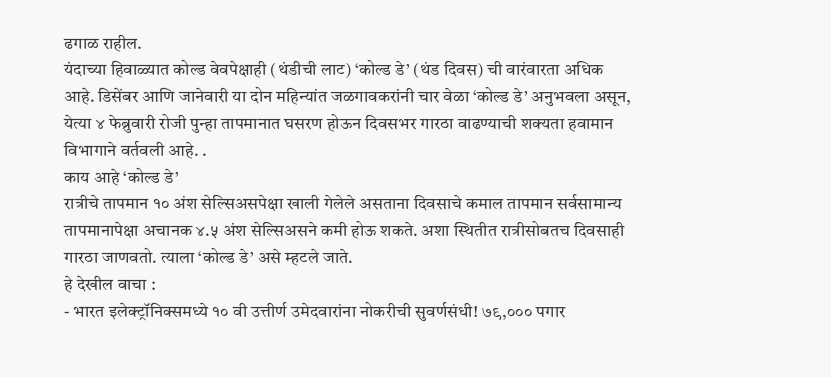ढगाळ राहील.
यंदाच्या हिवाळ्यात कोल्ड वेवपेक्षाही (थंडीची लाट) ‘कोल्ड डे’ (थंड दिवस) ची वारंवारता अधिक आहे. डिसेंबर आणि जानेवारी या दोन महिन्यांत जळगावकरांनी चार वेळा ‘कोल्ड डे’ अनुभवला असून, येत्या ४ फेब्रुवारी रोजी पुन्हा तापमानात घसरण होऊन दिवसभर गारठा वाढण्याची शक्यता हवामान विभागाने वर्तवली आहे. .
काय आहे ‘कोल्ड डे’
रात्रीचे तापमान १० अंश सेल्सिअसपेक्षा खाली गेलेले असताना दिवसाचे कमाल तापमान सर्वसामान्य तापमानापेक्षा अचानक ४.५ अंश सेल्सिअसने कमी होऊ शकते. अशा स्थितीत रात्रीसोबतच दिवसाही गारठा जाणवतो. त्याला ‘कोल्ड डे’ असे म्हटले जाते.
हे देखील वाचा :
- भारत इलेक्ट्रॉनिक्समध्ये १० वी उत्तीर्ण उमेदवारांना नोकरीची सुवर्णसंधी! ७९,००० पगार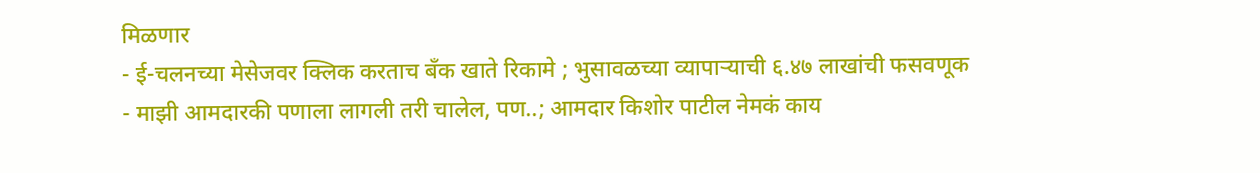मिळणार
- ई-चलनच्या मेसेजवर क्लिक करताच बँक खाते रिकामे ; भुसावळच्या व्यापाऱ्याची ६.४७ लाखांची फसवणूक
- माझी आमदारकी पणाला लागली तरी चालेल, पण..; आमदार किशोर पाटील नेमकं काय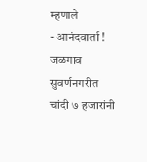म्हणाले
- आनंदवार्ता ! जळगाव सुवर्णनगरीत चांदी ७ हजारांनी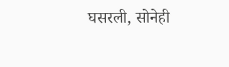घसरली, सोनेही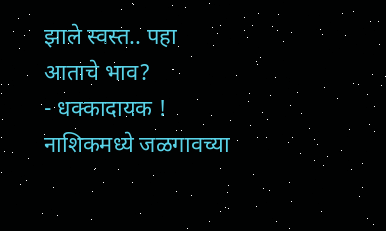झाले स्वस्त.. पहा आताचे भाव?
- धक्कादायक ! नाशिकमध्ये जळगावच्या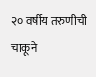२० वर्षीय तरुणीची चाकूने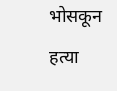भोसकून हत्या